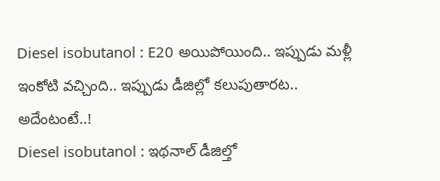Diesel isobutanol : E20 అయిపోయింది.. ఇప్పుడు మళ్లీ ఇంకోటి వచ్చింది.. ఇప్పుడు డీజిల్లో కలుపుతారట.. అదేంటంటే..!
Diesel isobutanol : ఇథనాల్ డీజిల్తో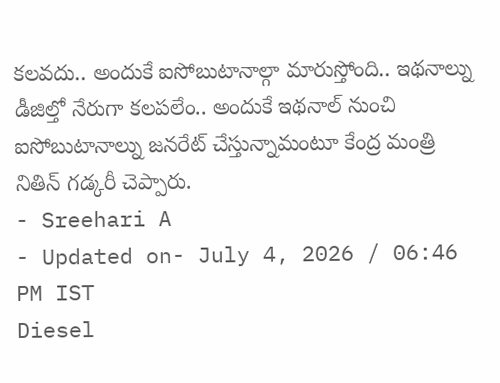కలవదు.. అందుకే ఐసోబుటానాల్గా మారుస్తోంది.. ఇథనాల్ను డీజిల్తో నేరుగా కలపలేం.. అందుకే ఇథనాల్ నుంచి ఐసోబుటానాల్ను జనరేట్ చేస్తున్నామంటూ కేంద్ర మంత్రి నితిన్ గడ్కరీ చెప్పారు.
- Sreehari A
- Updated on- July 4, 2026 / 06:46 PM IST
Diesel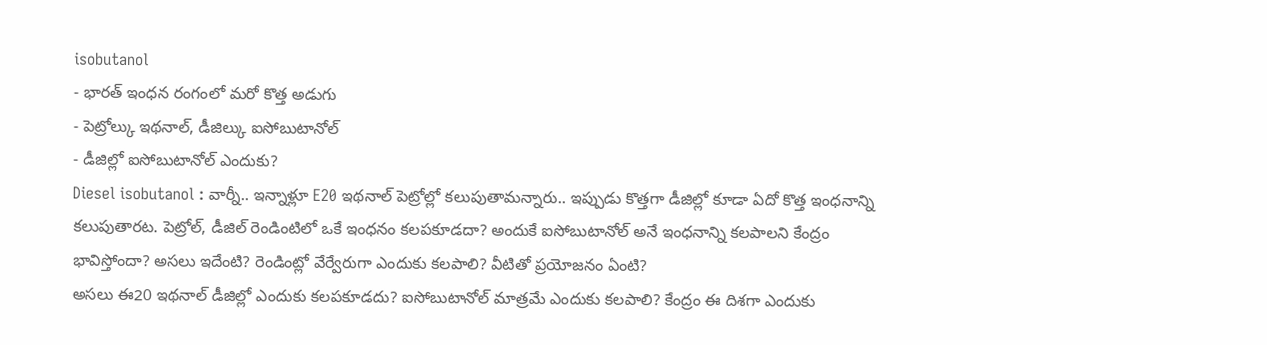isobutanol
- భారత్ ఇంధన రంగంలో మరో కొత్త అడుగు
- పెట్రోల్కు ఇథనాల్, డీజిల్కు ఐసోబుటానోల్
- డీజిల్లో ఐసోబుటానోల్ ఎందుకు?
Diesel isobutanol : వార్నీ.. ఇన్నాళ్లూ E20 ఇథనాల్ పెట్రోల్లో కలుపుతామన్నారు.. ఇప్పుడు కొత్తగా డీజిల్లో కూడా ఏదో కొత్త ఇంధనాన్ని కలుపుతారట. పెట్రోల్, డీజిల్ రెండింటిలో ఒకే ఇంధనం కలపకూడదా? అందుకే ఐసోబుటానోల్ అనే ఇంధనాన్ని కలపాలని కేంద్రం భావిస్తోందా? అసలు ఇదేంటి? రెండింట్లో వేర్వేరుగా ఎందుకు కలపాలి? వీటితో ప్రయోజనం ఏంటి?
అసలు ఈ20 ఇథనాల్ డీజిల్లో ఎందుకు కలపకూడదు? ఐసోబుటానోల్ మాత్రమే ఎందుకు కలపాలి? కేంద్రం ఈ దిశగా ఎందుకు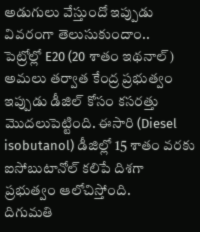అడుగులు వేస్తుందో ఇప్పుడు వివరంగా తెలుసుకుందాం..
పెట్రోల్లో E20 (20 శాతం ఇథనాల్) అమలు తర్వాత కేంద్ర ప్రభుత్వం ఇప్పుడు డీజిల్ కోసం కసరత్తు మొదలుపెట్టింది. ఈసారి (Diesel isobutanol) డీజిల్లో 15 శాతం వరకు ఐసోబుటానోల్ కలిపే దిశగా ప్రభుత్వం ఆలోచిస్తోంది.
దిగుమతి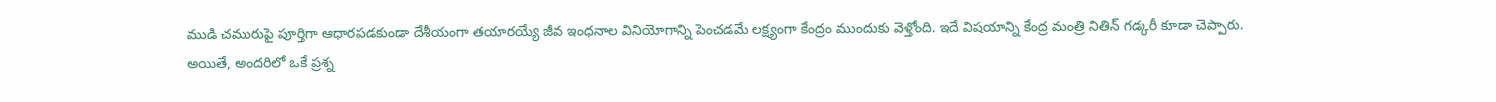ముడి చమురుపై పూర్తిగా ఆధారపడకుండా దేశీయంగా తయారయ్యే జీవ ఇంధనాల వినియోగాన్ని పెంచడమే లక్ష్యంగా కేంద్రం ముందుకు వెళ్తోంది. ఇదే విషయాన్ని కేంద్ర మంత్రి నితిన్ గడ్కరీ కూడా చెప్పారు.
అయితే, అందరిలో ఒకే ప్రశ్న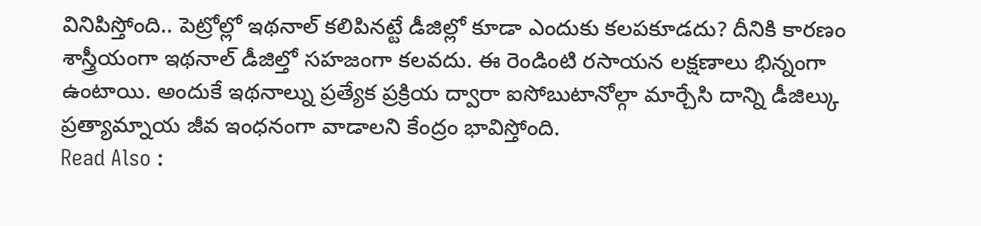వినిపిస్తోంది.. పెట్రోల్లో ఇథనాల్ కలిపినట్టే డీజిల్లో కూడా ఎందుకు కలపకూడదు? దీనికి కారణం శాస్త్రీయంగా ఇథనాల్ డీజిల్తో సహజంగా కలవదు. ఈ రెండింటి రసాయన లక్షణాలు భిన్నంగా ఉంటాయి. అందుకే ఇథనాల్ను ప్రత్యేక ప్రక్రియ ద్వారా ఐసోబుటానోల్గా మార్చేసి దాన్ని డీజిల్కు ప్రత్యామ్నాయ జీవ ఇంధనంగా వాడాలని కేంద్రం భావిస్తోంది.
Read Also :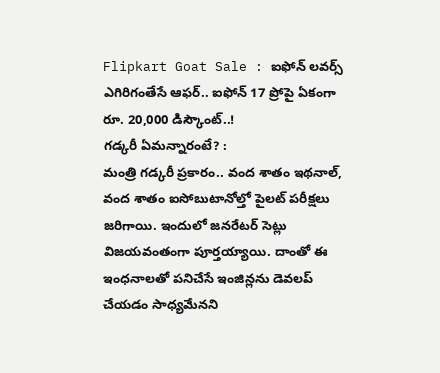Flipkart Goat Sale : ఐఫోన్ లవర్స్ ఎగిరిగంతేసే ఆఫర్.. ఐఫోన్ 17 ప్రోపై ఏకంగా రూ. 20,000 డిస్కౌంట్..!
గడ్కరీ ఏమన్నారంటే? :
మంత్రి గడ్కరీ ప్రకారం.. వంద శాతం ఇథనాల్, వంద శాతం ఐసోబుటానోల్తో పైలట్ పరీక్షలు జరిగాయి. ఇందులో జనరేటర్ సెట్లు విజయవంతంగా పూర్తయ్యాయి. దాంతో ఈ ఇంధనాలతో పనిచేసే ఇంజిన్లను డెవలప్ చేయడం సాధ్యమేనని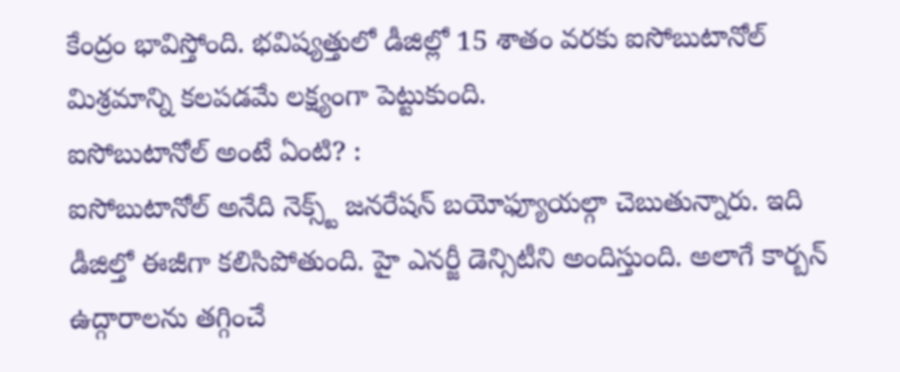కేంద్రం భావిస్తోంది. భవిష్యత్తులో డీజిల్లో 15 శాతం వరకు ఐసోబుటానోల్ మిశ్రమాన్ని కలపడమే లక్ష్యంగా పెట్టుకుంది.
ఐసోబుటానోల్ అంటే ఏంటి? :
ఐసోబుటానోల్ అనేది నెక్స్ట్ జనరేషన్ బయోఫ్యూయల్గా చెబుతున్నారు. ఇది డీజిల్తో ఈజీగా కలిసిపోతుంది. హై ఎనర్జీ డెన్సిటీని అందిస్తుంది. అలాగే కార్బన్ ఉద్గారాలను తగ్గించే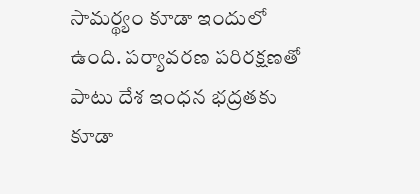సామర్థ్యం కూడా ఇందులో ఉంది. పర్యావరణ పరిరక్షణతో పాటు దేశ ఇంధన భద్రతకు కూడా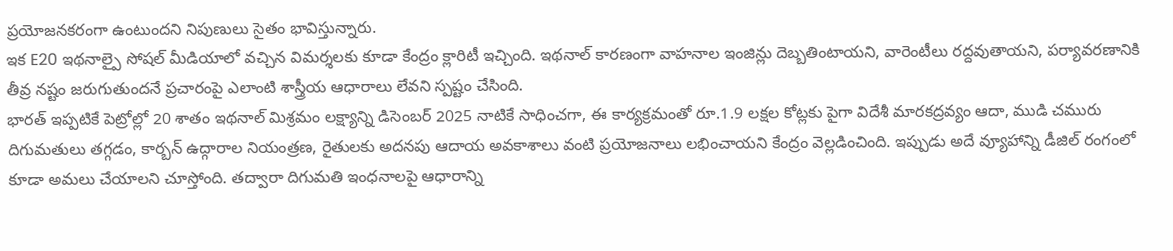ప్రయోజనకరంగా ఉంటుందని నిపుణులు సైతం భావిస్తున్నారు.
ఇక E20 ఇథనాల్పై సోషల్ మీడియాలో వచ్చిన విమర్శలకు కూడా కేంద్రం క్లారిటీ ఇచ్చింది. ఇథనాల్ కారణంగా వాహనాల ఇంజిన్లు దెబ్బతింటాయని, వారెంటీలు రద్దవుతాయని, పర్యావరణానికి తీవ్ర నష్టం జరుగుతుందనే ప్రచారంపై ఎలాంటి శాస్త్రీయ ఆధారాలు లేవని స్పష్టం చేసింది.
భారత్ ఇప్పటికే పెట్రోల్లో 20 శాతం ఇథనాల్ మిశ్రమం లక్ష్యాన్ని డిసెంబర్ 2025 నాటికే సాధించగా, ఈ కార్యక్రమంతో రూ.1.9 లక్షల కోట్లకు పైగా విదేశీ మారకద్రవ్యం ఆదా, ముడి చమురు దిగుమతులు తగ్గడం, కార్బన్ ఉద్గారాల నియంత్రణ, రైతులకు అదనపు ఆదాయ అవకాశాలు వంటి ప్రయోజనాలు లభించాయని కేంద్రం వెల్లడించింది. ఇప్పుడు అదే వ్యూహాన్ని డీజిల్ రంగంలో కూడా అమలు చేయాలని చూస్తోంది. తద్వారా దిగుమతి ఇంధనాలపై ఆధారాన్ని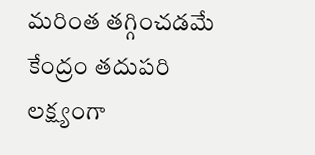మరింత తగ్గించడమే కేంద్రం తదుపరి లక్ష్యంగా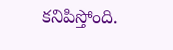కనిపిస్తోంది.